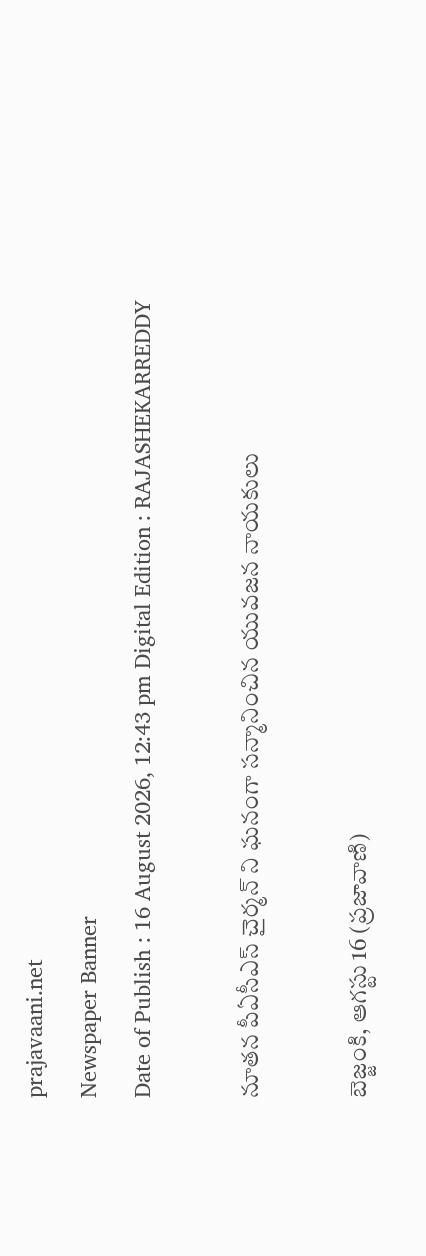prajavaani.net
Newspaper Banner
Date of Publish : 16 August 2026, 12:43 pm Digital Edition : RAJASHEKARREDDY

నూతన పీఏసీఎస్ చైర్మన్‌ ని ఘనంగా సన్మానించిన యువజన నాయకులు

బెజ్జంకి, ఆగస్టు 16 (ప్రజావాణి)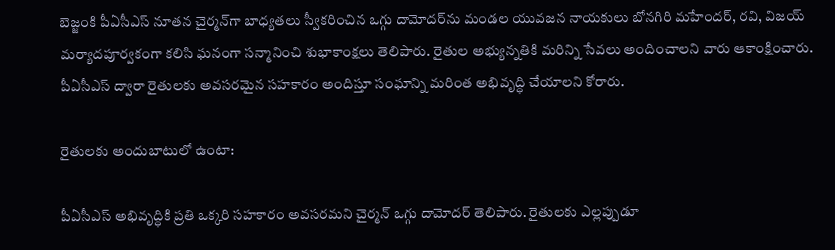బెజ్జంకి పీఏసీఎస్ నూతన చైర్మన్‌గా బాధ్యతలు స్వీకరించిన ఒగ్గు దామోదర్‌ను మండల యువజన నాయకులు బోనగిరి మహేందర్, రవి, విజయ్ మర్యాదపూర్వకంగా కలిసి ఘనంగా సన్మానించి శుభాకాంక్షలు తెలిపారు. రైతుల అభ్యున్నతికి మరిన్ని సేవలు అందించాలని వారు ఆకాంక్షించారు. పీఏసీఎస్ ద్వారా రైతులకు అవసరమైన సహకారం అందిస్తూ సంఘాన్ని మరింత అభివృద్ధి చేయాలని కోరారు.

రైతులకు అందుబాటులో ఉంటా:

పీఏసీఎస్ అభివృద్ధికి ప్రతి ఒక్కరి సహకారం అవసరమని చైర్మన్ ఒగ్గు దామోదర్ తెలిపారు. రైతులకు ఎల్లప్పుడూ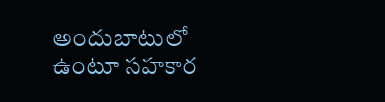అందుబాటులో ఉంటూ సహకార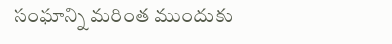సంఘాన్ని మరింత ముందుకు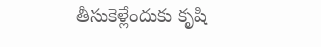తీసుకెళ్లేందుకు కృషి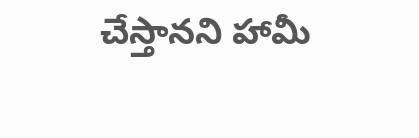చేస్తానని హామీ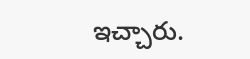ఇచ్చారు.